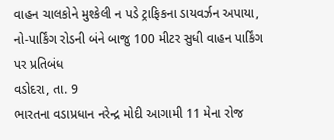વાહન ચાલકોને મુશ્કેલી ન પડે ટ્રાફિકના ડાયવર્ઝન અપાયા, નો-પાર્કિંગ રોડની બંને બાજુ 100 મીટર સુધી વાહન પાર્કિંગ પર પ્રતિબંધ
વડોદરા, તા. 9
ભારતના વડાપ્રધાન નરેન્દ્ર મોદી આગામી 11 મેના રોજ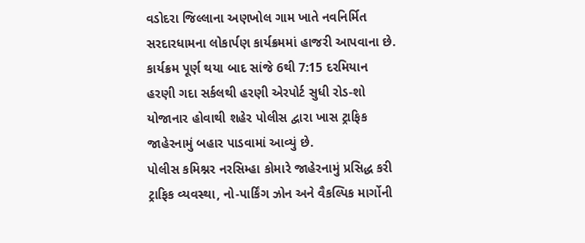વડોદરા જિલ્લાના અણખોલ ગામ ખાતે નવનિર્મિત સરદારધામના લોકાર્પણ કાર્યક્રમમાં હાજરી આપવાના છે. કાર્યક્રમ પૂર્ણ થયા બાદ સાંજે 6થી 7:15 દરમિયાન હરણી ગદા સર્કલથી હરણી એરપોર્ટ સુધી રોડ-શો યોજાનાર હોવાથી શહેર પોલીસ દ્વારા ખાસ ટ્રાફિક જાહેરનામું બહાર પાડવામાં આવ્યું છે.
પોલીસ કમિશ્નર નરસિમ્હા કોમારે જાહેરનામું પ્રસિદ્ધ કરી ટ્રાફિક વ્યવસ્થા, નો-પાર્કિંગ ઝોન અને વૈકલ્પિક માર્ગોની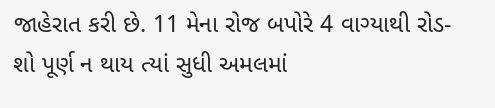જાહેરાત કરી છે. 11 મેના રોજ બપોરે 4 વાગ્યાથી રોડ-શો પૂર્ણ ન થાય ત્યાં સુધી અમલમાં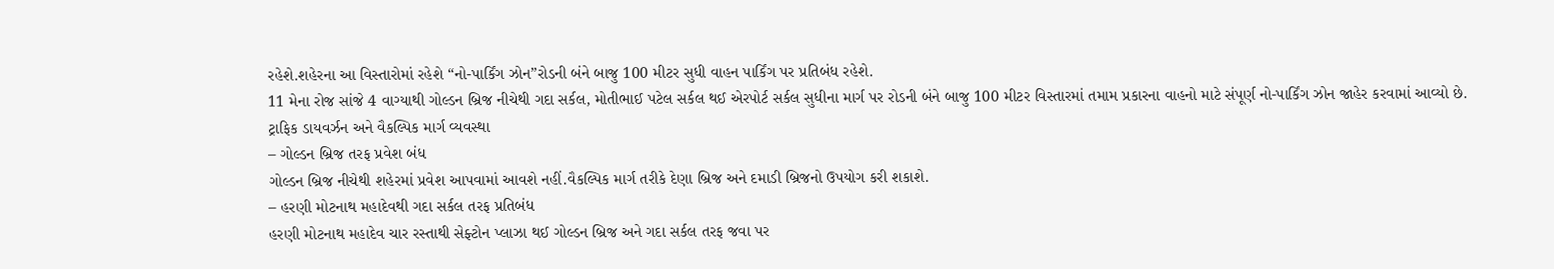રહેશે.શહેરના આ વિસ્તારોમાં રહેશે “નો-પાર્કિંગ ઝોન”રોડની બંને બાજુ 100 મીટર સુધી વાહન પાર્કિંગ પર પ્રતિબંધ રહેશે.
11 મેના રોજ સાંજે 4 વાગ્યાથી ગોલ્ડન બ્રિજ નીચેથી ગદા સર્કલ, મોતીભાઈ પટેલ સર્કલ થઈ એરપોર્ટ સર્કલ સુધીના માર્ગ પર રોડની બંને બાજુ 100 મીટર વિસ્તારમાં તમામ પ્રકારના વાહનો માટે સંપૂર્ણ નો-પાર્કિંગ ઝોન જાહેર કરવામાં આવ્યો છે.
ટ્રાફિક ડાયવર્ઝન અને વૈકલ્પિક માર્ગ વ્યવસ્થા
– ગોલ્ડન બ્રિજ તરફ પ્રવેશ બંધ
ગોલ્ડન બ્રિજ નીચેથી શહેરમાં પ્રવેશ આપવામાં આવશે નહીં.વૈકલ્પિક માર્ગ તરીકે દેણા બ્રિજ અને દમાડી બ્રિજનો ઉપયોગ કરી શકાશે.
– હરણી મોટનાથ મહાદેવથી ગદા સર્કલ તરફ પ્રતિબંધ
હરણી મોટનાથ મહાદેવ ચાર રસ્તાથી સેફ્ટોન પ્લાઝા થઈ ગોલ્ડન બ્રિજ અને ગદા સર્કલ તરફ જવા પર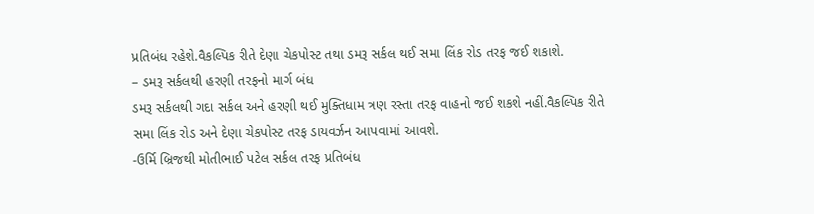પ્રતિબંધ રહેશે.વૈકલ્પિક રીતે દેણા ચેકપોસ્ટ તથા ડમરૂ સર્કલ થઈ સમા લિંક રોડ તરફ જઈ શકાશે.
– ડમરૂ સર્કલથી હરણી તરફનો માર્ગ બંધ
ડમરૂ સર્કલથી ગદા સર્કલ અને હરણી થઈ મુક્તિધામ ત્રણ રસ્તા તરફ વાહનો જઈ શકશે નહીં.વૈકલ્પિક રીતે સમા લિંક રોડ અને દેણા ચેકપોસ્ટ તરફ ડાયવર્ઝન આપવામાં આવશે.
-ઉર્મિ બ્રિજથી મોતીભાઈ પટેલ સર્કલ તરફ પ્રતિબંધ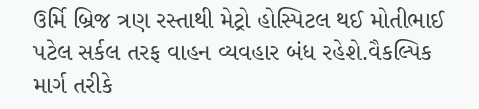ઉર્મિ બ્રિજ ત્રણ રસ્તાથી મેટ્રો હોસ્પિટલ થઈ મોતીભાઈ પટેલ સર્કલ તરફ વાહન વ્યવહાર બંધ રહેશે.વૈકલ્પિક માર્ગ તરીકે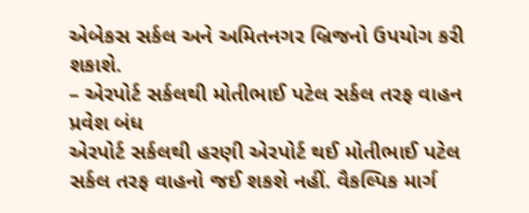એબેકસ સર્કલ અને અમિતનગર બ્રિજનો ઉપયોગ કરી શકાશે.
– એરપોર્ટ સર્કલથી મોતીભાઈ પટેલ સર્કલ તરફ વાહન પ્રવેશ બંધ
એરપોર્ટ સર્કલથી હરણી એરપોર્ટ થઈ મોતીભાઈ પટેલ સર્કલ તરફ વાહનો જઈ શકશે નહીં. વૈકલ્પિક માર્ગ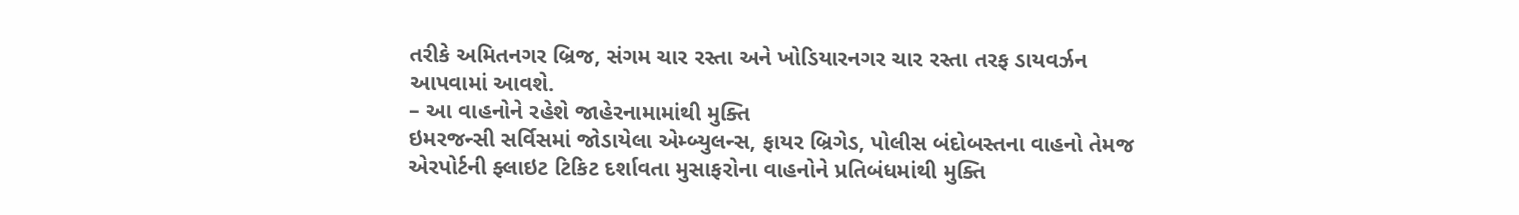તરીકે અમિતનગર બ્રિજ, સંગમ ચાર રસ્તા અને ખોડિયારનગર ચાર રસ્તા તરફ ડાયવર્ઝન આપવામાં આવશે.
– આ વાહનોને રહેશે જાહેરનામામાંથી મુક્તિ
ઇમરજન્સી સર્વિસમાં જોડાયેલા એમ્બ્યુલન્સ, ફાયર બ્રિગેડ, પોલીસ બંદોબસ્તના વાહનો તેમજ એરપોર્ટની ફ્લાઇટ ટિકિટ દર્શાવતા મુસાફરોના વાહનોને પ્રતિબંધમાંથી મુક્તિ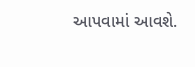આપવામાં આવશે.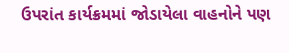ઉપરાંત કાર્યક્રમમાં જોડાયેલા વાહનોને પણ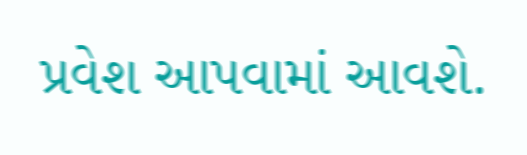પ્રવેશ આપવામાં આવશે.